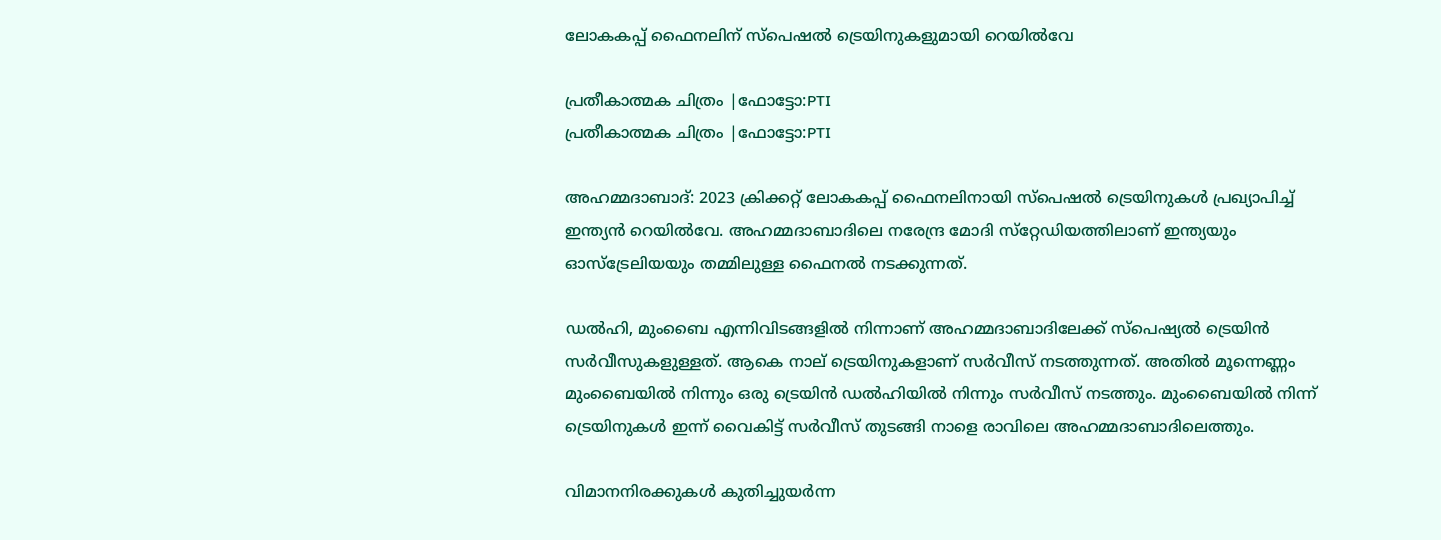ലോകകപ്പ് ഫൈനലിന് സ്‌പെഷല്‍ ട്രെയിനുകളുമായി റെയില്‍വേ

പ്രതീകാത്മക ചിത്രം |ഫോട്ടോ:PTI
പ്രതീകാത്മക ചിത്രം |ഫോട്ടോ:PTI

അഹമ്മദാബാദ്: 2023 ക്രിക്കറ്റ് ലോകകപ്പ് ഫൈനലിനായി സ്‌പെഷല്‍ ട്രെയിനുകള്‍ പ്രഖ്യാപിച്ച്‌ ഇന്ത്യന്‍ റെയില്‍വേ. അഹമ്മദാബാദിലെ നരേന്ദ്ര മോദി സ്‌റ്റേഡിയത്തിലാണ് ഇന്ത്യയും ഓസ്‌ട്രേലിയയും തമ്മിലുള്ള ഫൈനല്‍ നടക്കുന്നത്.

ഡല്‍ഹി, മുംബൈ എന്നിവിടങ്ങളില്‍ നിന്നാണ് അഹമ്മദാബാദിലേക്ക് സ്‌പെഷ്യല്‍ ട്രെയിന്‍ സര്‍വീസുകളുള്ളത്. ആകെ നാല് ട്രെയിനുകളാണ് സര്‍വീസ് നടത്തുന്നത്. അതില്‍ മൂന്നെണ്ണം മുംബൈയില്‍ നിന്നും ഒരു ട്രെയിന്‍ ഡല്‍ഹിയില്‍ നിന്നും സര്‍വീസ് നടത്തും. മുംബൈയില്‍ നിന്ന് ട്രെയിനുകള്‍ ഇന്ന് വൈകിട്ട് സര്‍വീസ് തുടങ്ങി നാളെ രാവിലെ അഹമ്മദാബാദിലെത്തും.

വിമാനനിരക്കുകള്‍ കുതിച്ചുയര്‍ന്ന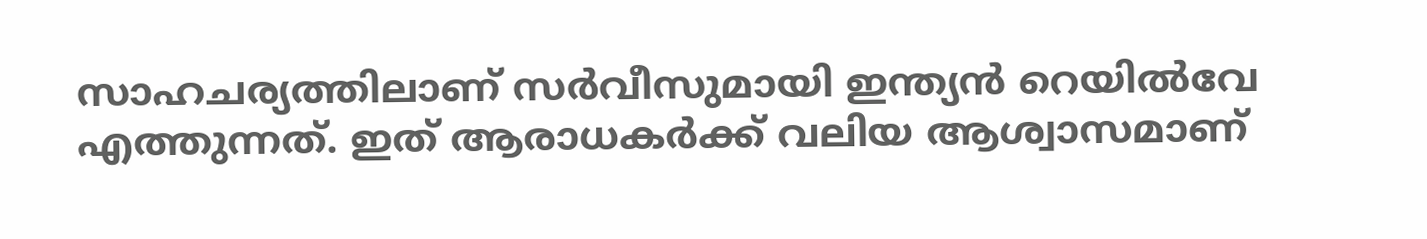സാഹചര്യത്തിലാണ് സര്‍വീസുമായി ഇന്ത്യന്‍ റെയില്‍വേ എത്തുന്നത്. ഇത് ആരാധകര്‍ക്ക് വലിയ ആശ്വാസമാണ്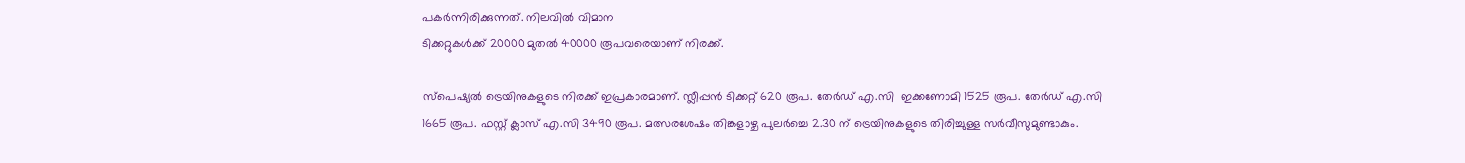പകര്‍ന്നിരിക്കുന്നത്. നിലവില്‍ വിമാന
ടിക്കറ്റുകള്‍ക്ക്‌ 20000 മുതല്‍ 40000 രൂപവരെയാണ് നിരക്ക്‌.

സ്‌പെഷ്യല്‍ ട്രെയിനുകളുടെ നിരക്ക് ഇപ്രകാരമാണ്. സ്ലീപ്പന്‍ ടിക്കറ്റ് 620 രൂപ. തേര്‍ഡ് എ.സി  ഇക്കണോമി 1525 രൂപ. തേര്‍ഡ് എ.സി 1665 രൂപ. ഫസ്റ്റ് ക്ലാസ് എ.സി 3490 രൂപ. മത്സരശേഷം തിങ്കളാഴ്ച പുലര്‍ച്ചെ 2.30 ന് ട്രെയിനുകളുടെ തിരിച്ചുള്ള സര്‍വീസുമുണ്ടാകും.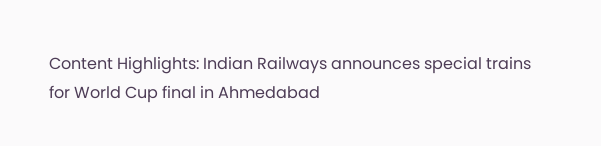Content Highlights: Indian Railways announces special trains for World Cup final in Ahmedabad